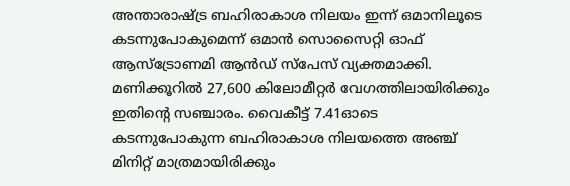അന്താരാഷ്ട്ര ബഹിരാകാശ നിലയം ഇന്ന് ഒമാനിലൂടെ കടന്നുപോകുമെന്ന് ഒമാൻ സൊസൈറ്റി ഓഫ് ആസ്ട്രോണമി ആൻഡ് സ്പേസ് വ്യക്തമാക്കി. മണിക്കൂറിൽ 27,600 കിലോമീറ്റർ വേഗത്തിലായിരിക്കും ഇതിന്റെ സഞ്ചാരം. വൈകീട്ട് 7.41ഓടെ കടന്നുപോകുന്ന ബഹിരാകാശ നിലയത്തെ അഞ്ച് മിനിറ്റ് മാത്രമായിരിക്കും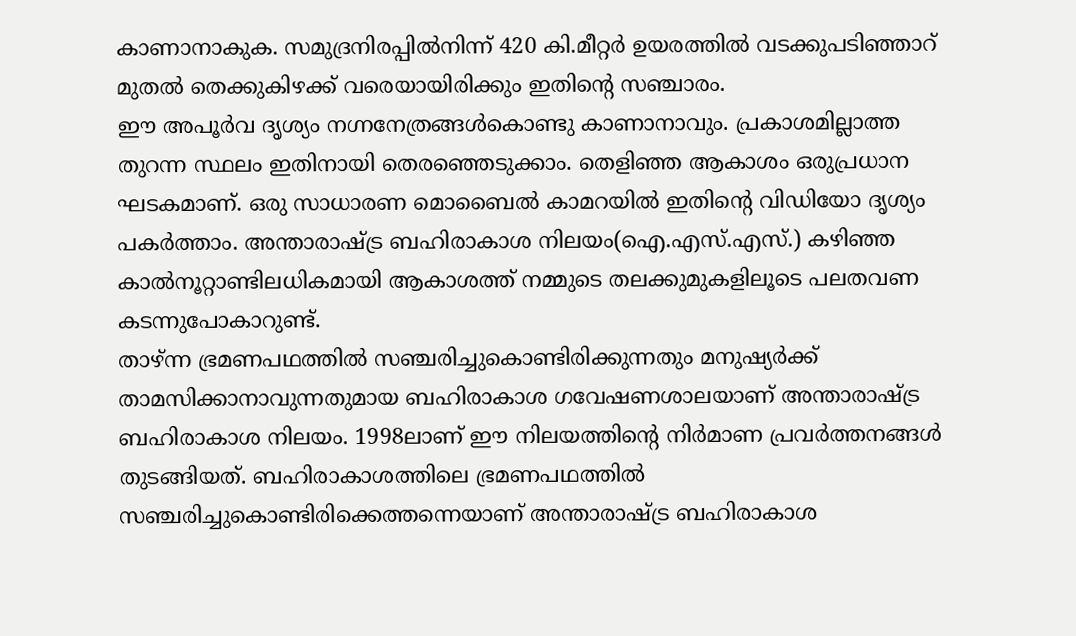കാണാനാകുക. സമുദ്രനിരപ്പിൽനിന്ന് 420 കി.മീറ്റർ ഉയരത്തിൽ വടക്കുപടിഞ്ഞാറ് മുതൽ തെക്കുകിഴക്ക് വരെയായിരിക്കും ഇതിന്റെ സഞ്ചാരം.
ഈ അപൂർവ ദൃശ്യം നഗ്നനേത്രങ്ങൾകൊണ്ടു കാണാനാവും. പ്രകാശമില്ലാത്ത തുറന്ന സ്ഥലം ഇതിനായി തെരഞ്ഞെടുക്കാം. തെളിഞ്ഞ ആകാശം ഒരുപ്രധാന ഘടകമാണ്. ഒരു സാധാരണ മൊബൈൽ കാമറയിൽ ഇതിന്റെ വിഡിയോ ദൃശ്യം പകർത്താം. അന്താരാഷ്ട്ര ബഹിരാകാശ നിലയം(ഐ.എസ്.എസ്.) കഴിഞ്ഞ കാൽനൂറ്റാണ്ടിലധികമായി ആകാശത്ത് നമ്മുടെ തലക്കുമുകളിലൂടെ പലതവണ കടന്നുപോകാറുണ്ട്.
താഴ്ന്ന ഭ്രമണപഥത്തിൽ സഞ്ചരിച്ചുകൊണ്ടിരിക്കുന്നതും മനുഷ്യർക്ക് താമസിക്കാനാവുന്നതുമായ ബഹിരാകാശ ഗവേഷണശാലയാണ് അന്താരാഷ്ട്ര ബഹിരാകാശ നിലയം. 1998ലാണ് ഈ നിലയത്തിന്റെ നിർമാണ പ്രവർത്തനങ്ങൾ തുടങ്ങിയത്. ബഹിരാകാശത്തിലെ ഭ്രമണപഥത്തിൽ സഞ്ചരിച്ചുകൊണ്ടിരിക്കെത്തന്നെയാണ് അന്താരാഷ്ട്ര ബഹിരാകാശ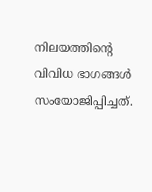നിലയത്തിന്റെ വിവിധ ഭാഗങ്ങൾ സംയോജിപ്പിച്ചത്.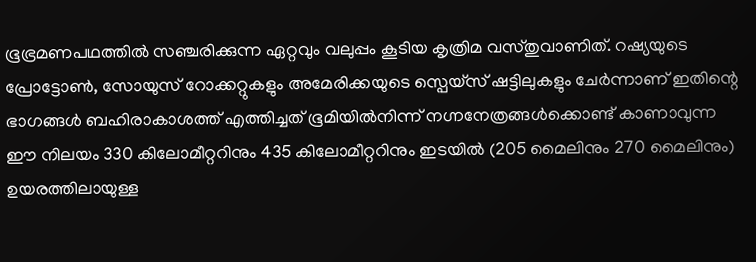ഭൂഭ്രമണപഥത്തിൽ സഞ്ചരിക്കുന്ന ഏറ്റവും വലുപ്പം കൂടിയ കൃത്രിമ വസ്തുവാണിത്. റഷ്യയുടെ പ്രോട്ടോൺ, സോയുസ് റോക്കറ്റുകളും അമേരിക്കയുടെ സ്പെയ്സ് ഷട്ടിലുകളും ചേർന്നാണ് ഇതിന്റെ ഭാഗങ്ങൾ ബഹിരാകാശത്ത് എത്തിച്ചത് ഭൂമിയിൽനിന്ന് നഗ്നനേത്രങ്ങൾക്കൊണ്ട് കാണാവുന്ന ഈ നിലയം 330 കിലോമീറ്ററിനും 435 കിലോമീറ്ററിനും ഇടയിൽ (205 മൈലിനും 270 മൈലിനും) ഉയരത്തിലായുള്ള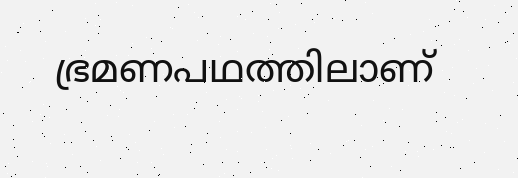ഭ്രമണപഥത്തിലാണ്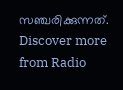സഞ്ചരിക്കുന്നത്.
Discover more from Radio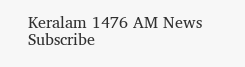Keralam 1476 AM News
Subscribe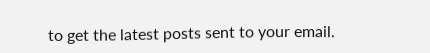to get the latest posts sent to your email.